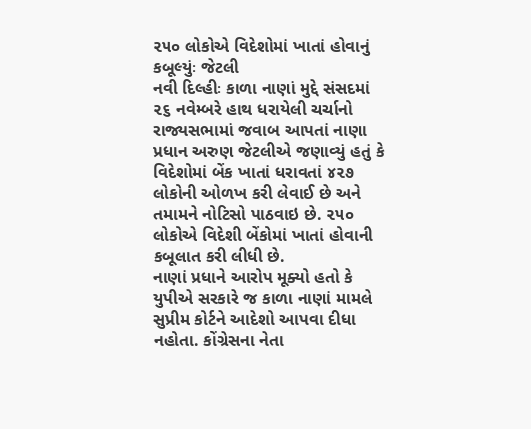૨૫૦ લોકોએ વિદેશોમાં ખાતાં હોવાનું કબૂલ્યુંઃ જેટલી
નવી દિલ્હીઃ કાળા નાણાં મુદ્દે સંસદમાં ૨૬ નવેમ્બરે હાથ ધરાયેલી ચર્ચાનો રાજ્યસભામાં જવાબ આપતાં નાણા પ્રધાન અરુણ જેટલીએ જણાવ્યું હતું કે વિદેશોમાં બેંક ખાતાં ધરાવતાં ૪૨૭ લોકોની ઓળખ કરી લેવાઈ છે અને તમામને નોટિસો પાઠવાઇ છે. ૨૫૦ લોકોએ વિદેશી બેંકોમાં ખાતાં હોવાની કબૂલાત કરી લીધી છે.
નાણાં પ્રધાને આરોપ મૂક્યો હતો કે યુપીએ સરકારે જ કાળા નાણાં મામલે સુપ્રીમ કોર્ટને આદેશો આપવા દીધા નહોતા. કોંગ્રેસના નેતા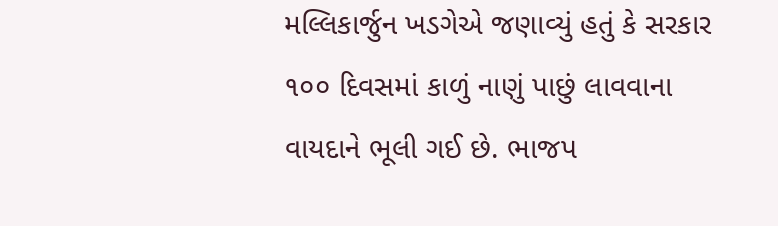મલ્લિકાર્જુન ખડગેએ જણાવ્યું હતું કે સરકાર ૧૦૦ દિવસમાં કાળું નાણું પાછું લાવવાના વાયદાને ભૂલી ગઈ છે. ભાજપ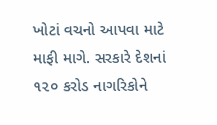ખોટાં વચનો આપવા માટે માફી માગે. સરકારે દેશનાં ૧૨૦ કરોડ નાગરિકોને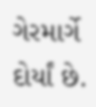ગેરમાર્ગે દોર્યાં છે.